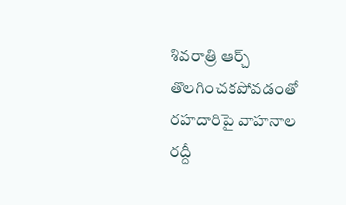శివరాత్రి ఆర్చ్ తొలగించకపోవడంతో రహదారిపై వాహనాల రద్దీ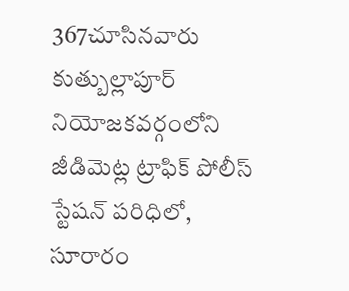367చూసినవారు
కుత్బుల్లాపూర్ నియోజకవర్గంలోని జీడిమెట్ల ట్రాఫిక్ పోలీస్ స్టేషన్ పరిధిలో, సూరారం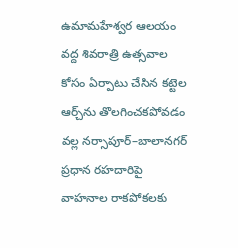ఉమామహేశ్వర ఆలయం వద్ద శివరాత్రి ఉత్సవాల కోసం ఏర్పాటు చేసిన కట్టెల ఆర్చ్‌ను తొలగించకపోవడం వల్ల నర్సాపూర్–బాలానగర్ ప్రధాన రహదారిపై వాహనాల రాకపోకలకు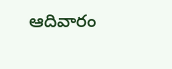ఆదివారం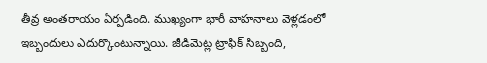తీవ్ర అంతరాయం ఏర్పడింది. ముఖ్యంగా భారీ వాహనాలు వెళ్లడంలో ఇబ్బందులు ఎదుర్కొంటున్నాయి. జీడిమెట్ల ట్రాఫిక్ సిబ్బంది,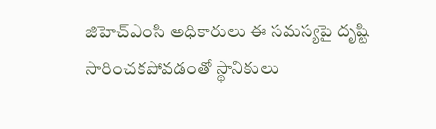జిహెచ్ఎంసి అధికారులు ఈ సమస్యపై దృష్టి సారించకపోవడంతో స్థానికులు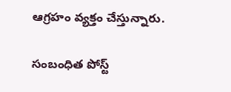ఆగ్రహం వ్యక్తం చేస్తున్నారు.

సంబంధిత పోస్ట్